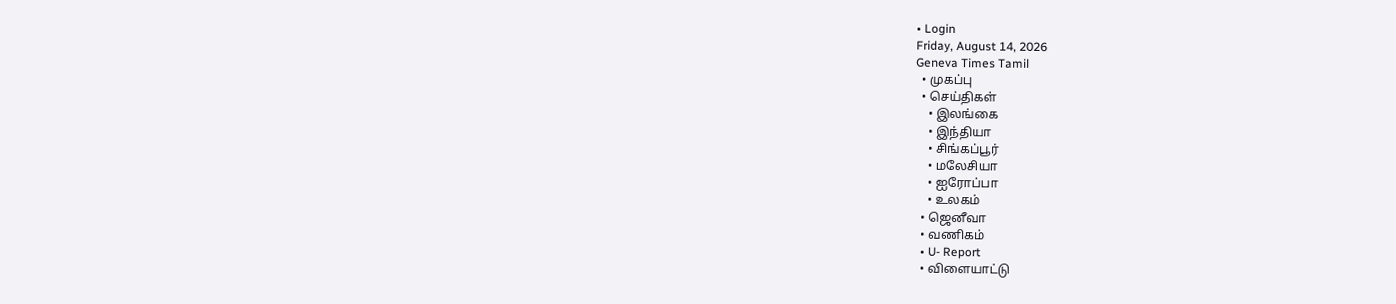• Login
Friday, August 14, 2026
Geneva Times Tamil
  • முகப்பு
  • செய்திகள்
    • இலங்கை
    • இந்தியா
    • சிங்கப்பூர்
    • மலேசியா
    • ஐரோப்பா
    • உலகம்
  • ஜெனீவா
  • வணிகம்
  • U- Report
  • விளையாட்டு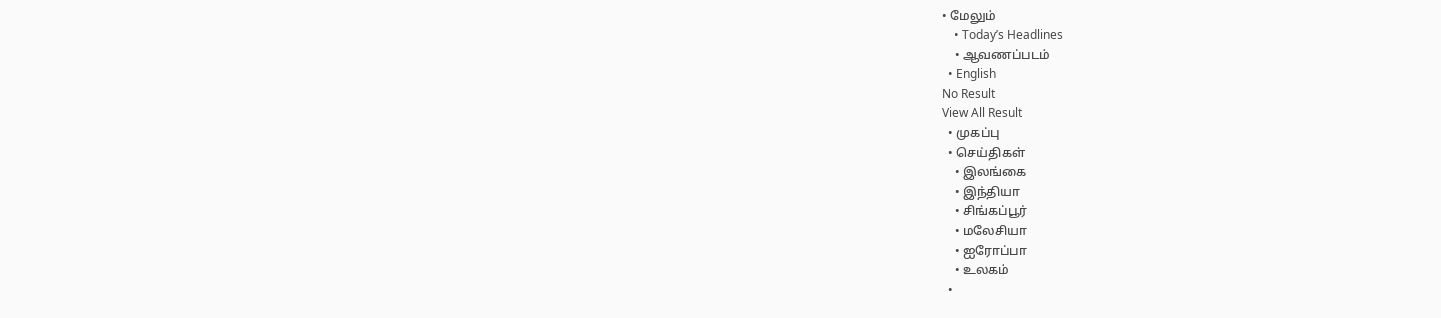• மேலும்
    • Today’s Headlines
    • ஆவணப்படம்
  • English
No Result
View All Result
  • முகப்பு
  • செய்திகள்
    • இலங்கை
    • இந்தியா
    • சிங்கப்பூர்
    • மலேசியா
    • ஐரோப்பா
    • உலகம்
  •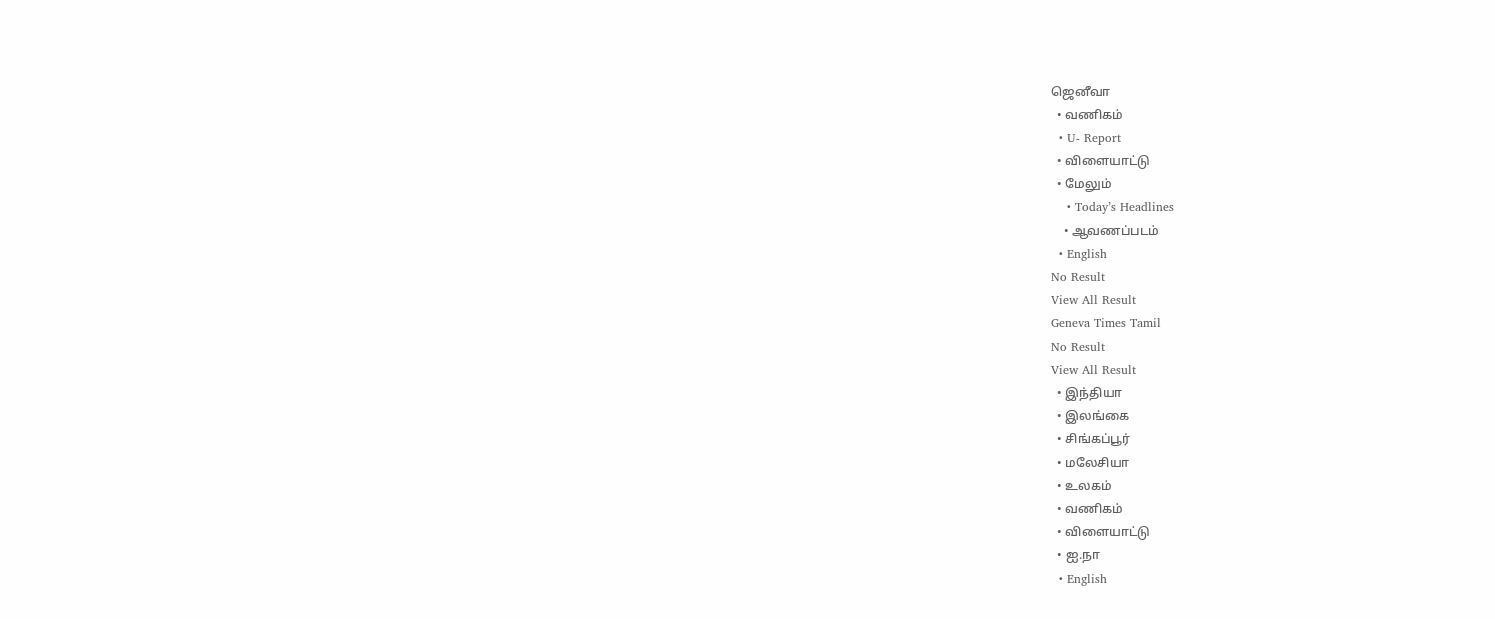ஜெனீவா
  • வணிகம்
  • U- Report
  • விளையாட்டு
  • மேலும்
    • Today’s Headlines
    • ஆவணப்படம்
  • English
No Result
View All Result
Geneva Times Tamil
No Result
View All Result
  • இந்தியா
  • இலங்கை
  • சிங்கப்பூர்
  • மலேசியா
  • உலகம்
  • வணிகம்
  • விளையாட்டு
  • ஐ.நா
  • English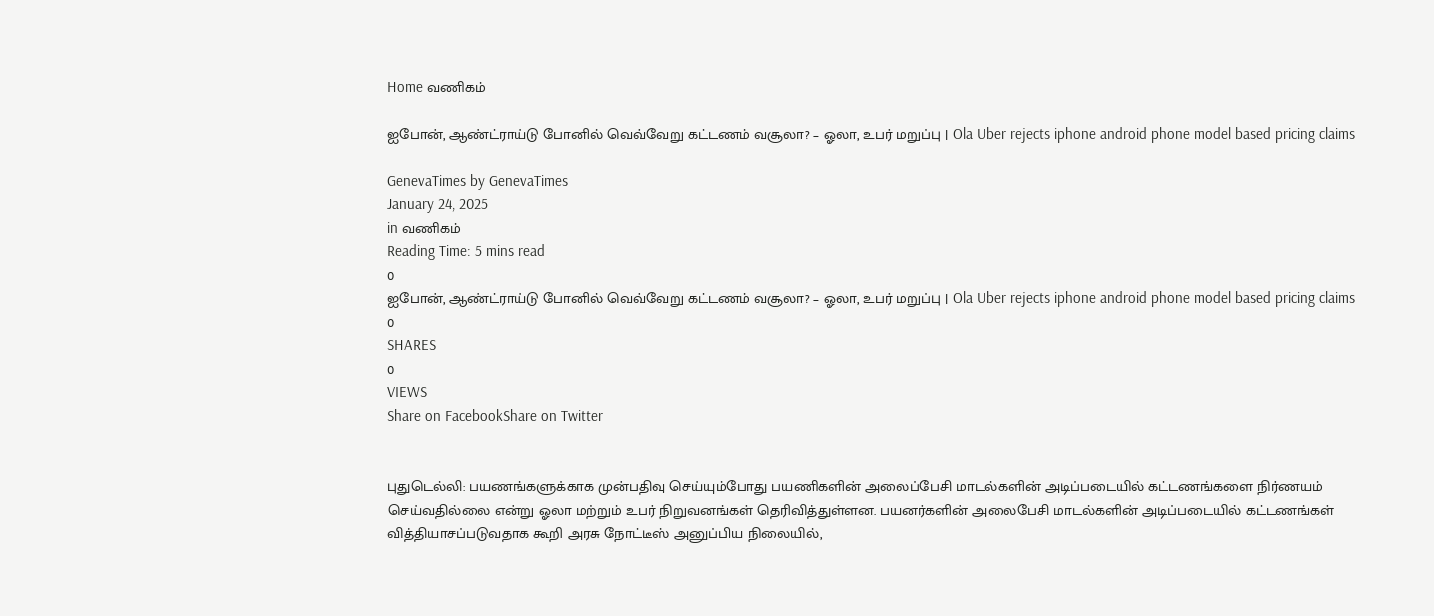Home வணிகம்

ஐபோன், ஆண்ட்ராய்டு போனில் வெவ்வேறு கட்டணம் வசூலா? – ஓலா, உபர் மறுப்பு | Ola Uber rejects iphone android phone model based pricing claims

GenevaTimes by GenevaTimes
January 24, 2025
in வணிகம்
Reading Time: 5 mins read
0
ஐபோன், ஆண்ட்ராய்டு போனில் வெவ்வேறு கட்டணம் வசூலா? – ஓலா, உபர் மறுப்பு | Ola Uber rejects iphone android phone model based pricing claims
0
SHARES
0
VIEWS
Share on FacebookShare on Twitter


புதுடெல்லி: பயணங்களுக்காக முன்பதிவு செய்யும்போது பயணிகளின் அலைப்பேசி மாடல்களின் அடிப்படையில் கட்டணங்களை நிர்ணயம் செய்வதில்லை என்று ஓலா மற்றும் உபர் நிறுவனங்கள் தெரிவித்துள்ளன. பயனர்களின் அலைபேசி மாடல்களின் அடிப்படையில் கட்டணங்கள் வித்தியாசப்படுவதாக கூறி அரசு நோட்டீஸ் அனுப்பிய நிலையில்,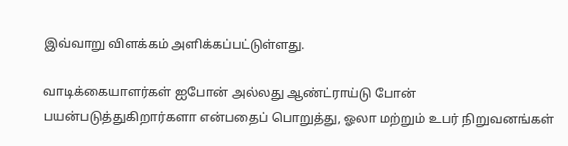இவ்வாறு விளக்கம் அளிக்கப்பட்டுள்ளது.

வாடிக்கையாளர்கள் ஐபோன் அல்லது ஆண்ட்ராய்டு போன் பயன்படுத்துகிறார்களா என்பதைப் பொறுத்து, ஓலா மற்றும் உபர் நிறுவனங்கள்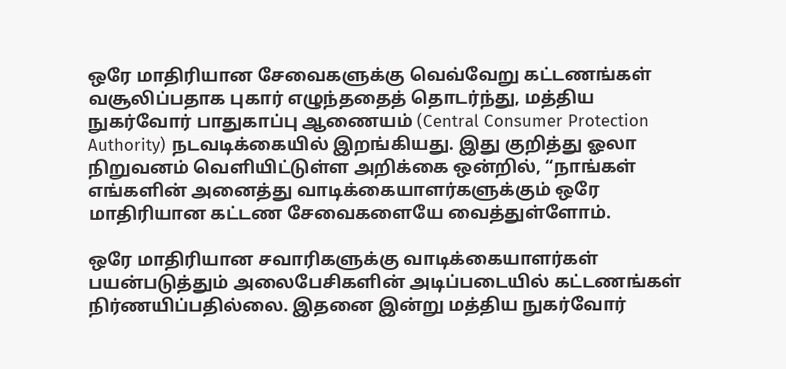ஒரே மாதிரியான சேவைகளுக்கு வெவ்வேறு கட்டணங்கள் வசூலிப்பதாக புகார் எழுந்ததைத் தொடர்ந்து, மத்திய நுகர்வோர் பாதுகாப்பு ஆணையம் (Central Consumer Protection Authority) நடவடிக்கையில் இறங்கியது. இது குறித்து ஓலா நிறுவனம் வெளியிட்டுள்ள அறிக்கை ஒன்றில், “நாங்கள் எங்களின் அனைத்து வாடிக்கையாளர்களுக்கும் ஒரே மாதிரியான கட்டண சேவைகளையே வைத்துள்ளோம்.

ஒரே மாதிரியான சவாரிகளுக்கு வாடிக்கையாளர்கள் பயன்படுத்தும் அலைபேசிகளின் அடிப்படையில் கட்டணங்கள் நிர்ணயிப்பதில்லை. இதனை இன்று மத்திய நுகர்வோர்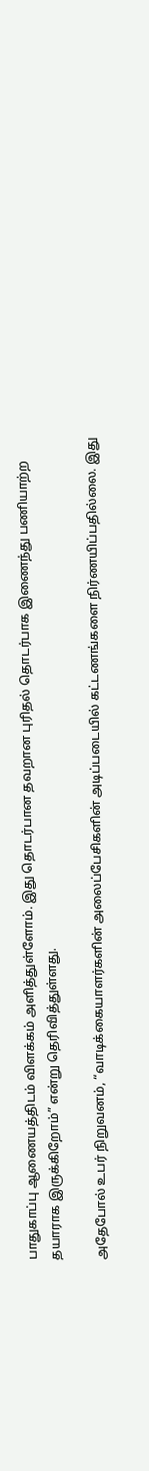பாதுகாப்பு ஆணையத்திடம் விளக்கம் அளித்துள்ளோம். இது தொடர்பான தவறான புரிதல் தொடர்பாக இணைந்து பணியாற்ற தயாராக இருக்கிறோம்” என்று தெரிவித்துள்ளது.

அதேபோல் உபர் நிறுவனம், “வாடிக்கையாளர்களின் அலைப்பேசிகளின் அடிப்படையில் கட்டணங்களை நிர்ணயிப்பதில்லை. இது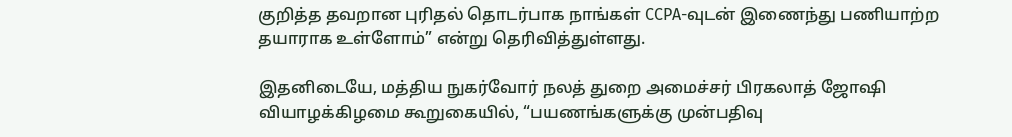குறித்த தவறான புரிதல் தொடர்பாக நாங்கள் CCPA-வுடன் இணைந்து பணியாற்ற தயாராக உள்ளோம்” என்று தெரிவித்துள்ளது.

இதனிடையே, மத்திய நுகர்வோர் நலத் துறை அமைச்சர் பிரகலாத் ஜோஷி வியாழக்கிழமை கூறுகையில், “பயணங்களுக்கு முன்பதிவு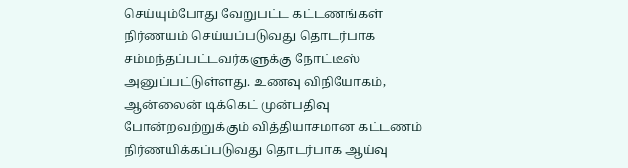செய்யும்போது வேறுபட்ட கட்டணங்கள் நிர்ணயம் செய்யப்படுவது தொடர்பாக சம்மந்தப்பட்டவர்களுக்கு நோட்டீஸ் அனுப்பட்டுள்ளது. உணவு விநியோகம், ஆன்லைன் டிக்கெட் முன்பதிவு போன்றவற்றுக்கும் வித்தியாசமான கட்டணம் நிர்ணயிக்கப்படுவது தொடர்பாக ஆய்வு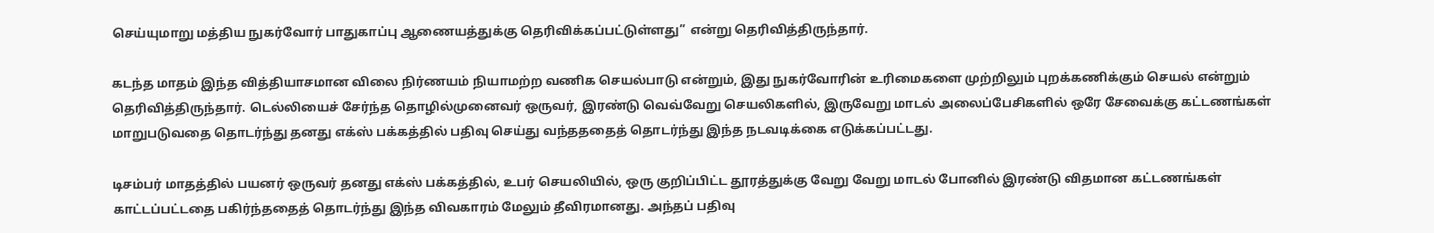செய்யுமாறு மத்திய நுகர்வோர் பாதுகாப்பு ஆணையத்துக்கு தெரிவிக்கப்பட்டுள்ளது” என்று தெரிவித்திருந்தார்.

கடந்த மாதம் இந்த வித்தியாசமான விலை நிர்ணயம் நியாமற்ற வணிக செயல்பாடு என்றும், இது நுகர்வோரின் உரிமைகளை முற்றிலும் புறக்கணிக்கும் செயல் என்றும் தெரிவித்திருந்தார். டெல்லியைச் சேர்ந்த தொழில்முனைவர் ஒருவர், இரண்டு வெவ்வேறு செயலிகளில், இருவேறு மாடல் அலைப்பேசிகளில் ஒரே சேவைக்கு கட்டணங்கள் மாறுபடுவதை தொடர்ந்து தனது எக்ஸ் பக்கத்தில் பதிவு செய்து வந்தததைத் தொடர்ந்து இந்த நடவடிக்கை எடுக்கப்பட்டது.

டிசம்பர் மாதத்தில் பயனர் ஒருவர் தனது எக்ஸ் பக்கத்தில், உபர் செயலியில், ஒரு குறிப்பிட்ட தூரத்துக்கு வேறு வேறு மாடல் போனில் இரண்டு விதமான கட்டணங்கள் காட்டப்பட்டதை பகிர்ந்ததைத் தொடர்ந்து இந்த விவகாரம் மேலும் தீவிரமானது. அந்தப் பதிவு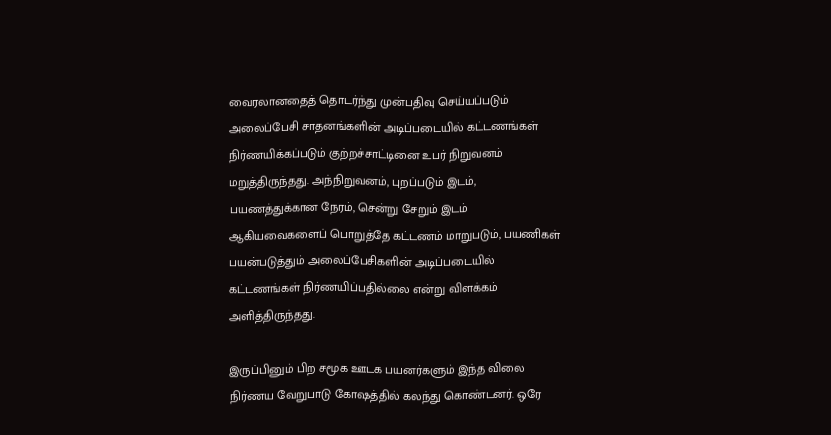வைரலானதைத் தொடர்ந்து முன்பதிவு செய்யப்படும் அலைப்பேசி சாதனங்களின் அடிப்படையில் கட்டணங்கள் நிர்ணயிக்கப்படும் குற்றச்சாட்டினை உபர் நிறுவனம் மறுத்திருந்தது. அந்நிறுவனம், புறப்படும் இடம், பயணத்துக்கான நேரம், சென்று சேறும் இடம் ஆகியவைகளைப் பொறுத்தே கட்டணம் மாறுபடும், பயணிகள் பயன்படுத்தும் அலைப்பேசிகளின் அடிப்படையில் கட்டணங்கள் நிர்ணயிப்பதில்லை என்று விளக்கம் அளித்திருந்தது.

இருப்பினும் பிற சமூக ஊடக பயனர்களும் இந்த விலை நிர்ணய வேறுபாடு கோஷத்தில் கலந்து கொண்டனர். ஒரே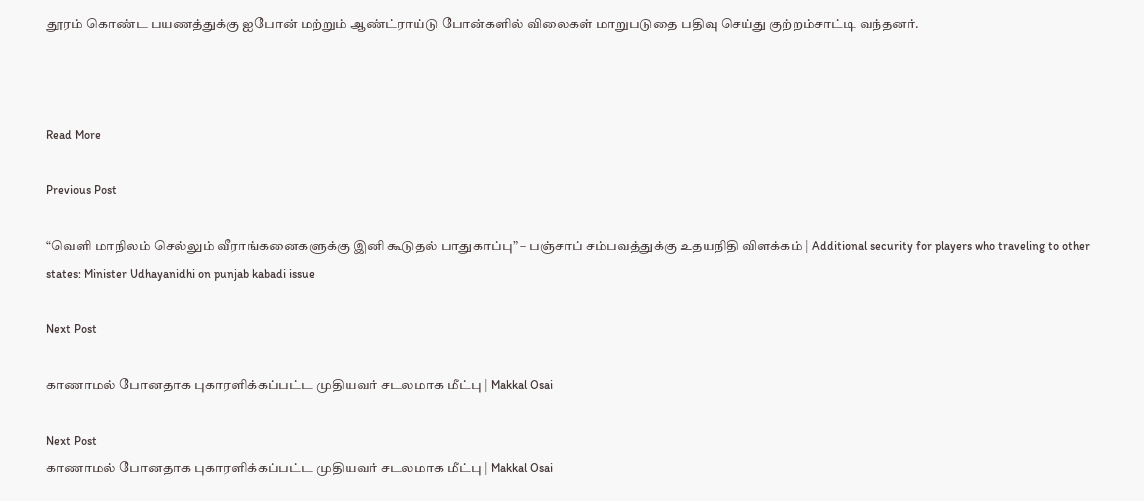தூரம் கொண்ட பயணத்துக்கு ஐபோன் மற்றும் ஆண்ட்ராய்டு போன்களில் விலைகள் மாறுபடுதை பதிவு செய்து குற்றம்சாட்டி வந்தனர்.



Read More

Previous Post

“வெளி மாநிலம் செல்லும் வீராங்கனைகளுக்கு இனி கூடுதல் பாதுகாப்பு” – பஞ்சாப் சம்பவத்துக்கு உதயநிதி விளக்கம் | Additional security for players who traveling to other states: Minister Udhayanidhi on punjab kabadi issue

Next Post

காணாமல் போனதாக புகாரளிக்கப்பட்ட முதியவர் சடலமாக மீட்பு | Makkal Osai

Next Post
காணாமல் போனதாக புகாரளிக்கப்பட்ட முதியவர் சடலமாக மீட்பு | Makkal Osai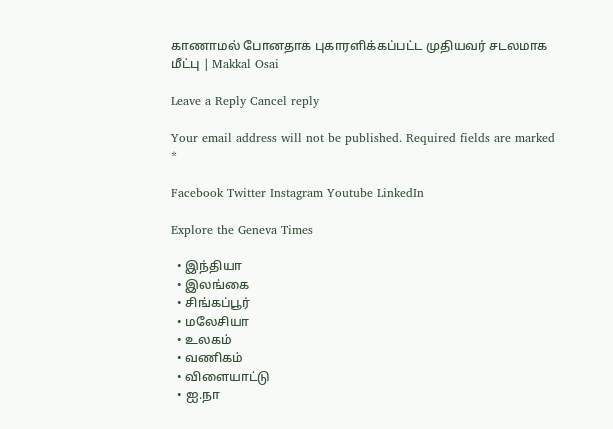காணாமல் போனதாக புகாரளிக்கப்பட்ட முதியவர் சடலமாக மீட்பு | Makkal Osai

Leave a Reply Cancel reply

Your email address will not be published. Required fields are marked *

Facebook Twitter Instagram Youtube LinkedIn

Explore the Geneva Times

  • இந்தியா
  • இலங்கை
  • சிங்கப்பூர்
  • மலேசியா
  • உலகம்
  • வணிகம்
  • விளையாட்டு
  • ஐ.நா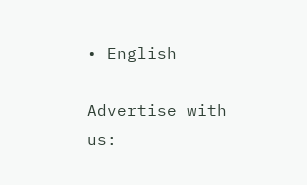• English

Advertise with us: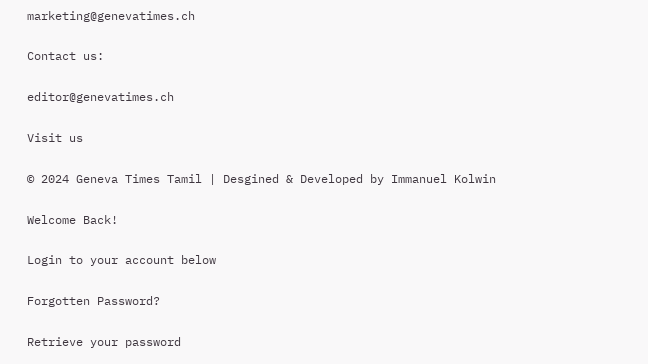marketing@genevatimes.ch

Contact us:

editor@genevatimes.ch

Visit us

© 2024 Geneva Times Tamil | Desgined & Developed by Immanuel Kolwin

Welcome Back!

Login to your account below

Forgotten Password?

Retrieve your password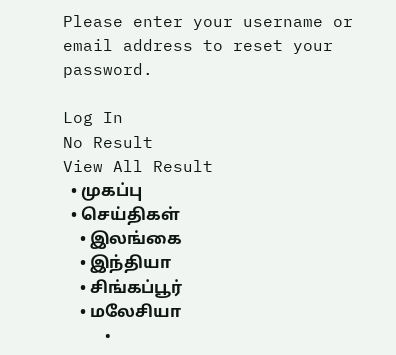Please enter your username or email address to reset your password.

Log In
No Result
View All Result
  • முகப்பு
  • செய்திகள்
    • இலங்கை
    • இந்தியா
    • சிங்கப்பூர்
    • மலேசியா
    •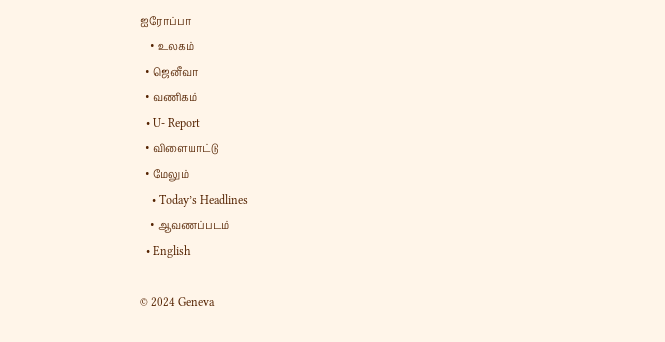ஐரோப்பா
    • உலகம்
  • ஜெனீவா
  • வணிகம்
  • U- Report
  • விளையாட்டு
  • மேலும்
    • Today’s Headlines
    • ஆவணப்படம்
  • English

© 2024 Geneva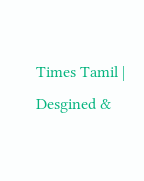Times Tamil | Desgined &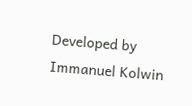Developed by Immanuel Kolwin